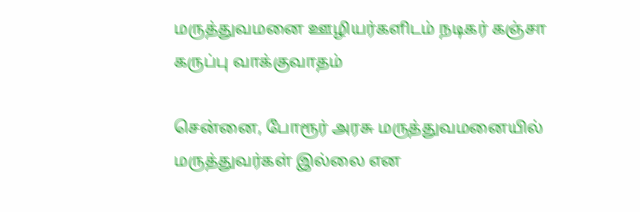மருத்துவமனை ஊழியர்களிடம் நடிகர் கஞ்சா கருப்பு வாக்குவாதம்

சென்னை, போரூர் அரசு மருத்துவமனையில் மருத்துவர்கள் இல்லை என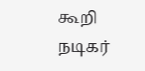கூறி நடிகர்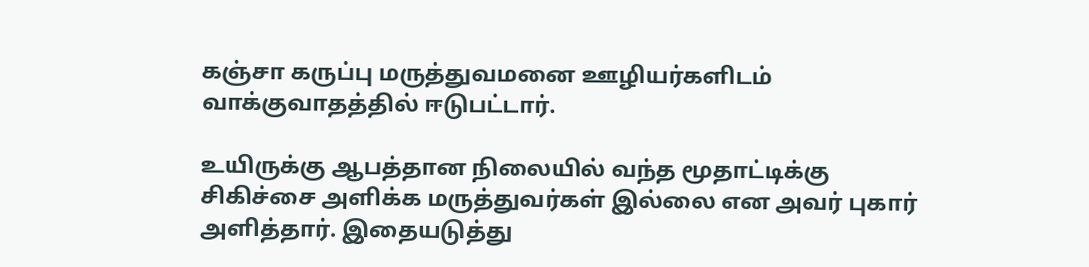கஞ்சா கருப்பு மருத்துவமனை ஊழியர்களிடம் வாக்குவாதத்தில் ஈடுபட்டார்.

உயிருக்கு ஆபத்தான நிலையில் வந்த மூதாட்டிக்கு சிகிச்சை அளிக்க மருத்துவர்கள் இல்லை என அவர் புகார் அளித்தார். இதையடுத்து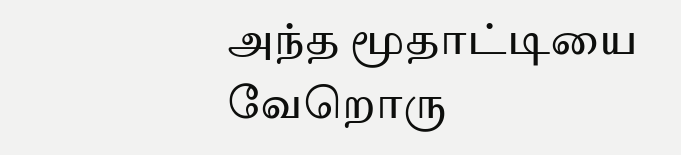அந்த மூதாட்டியை வேறொரு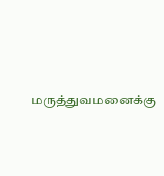மருத்துவமனைக்கு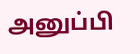அனுப்பி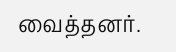வைத்தனர்.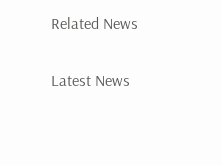Related News

Latest News